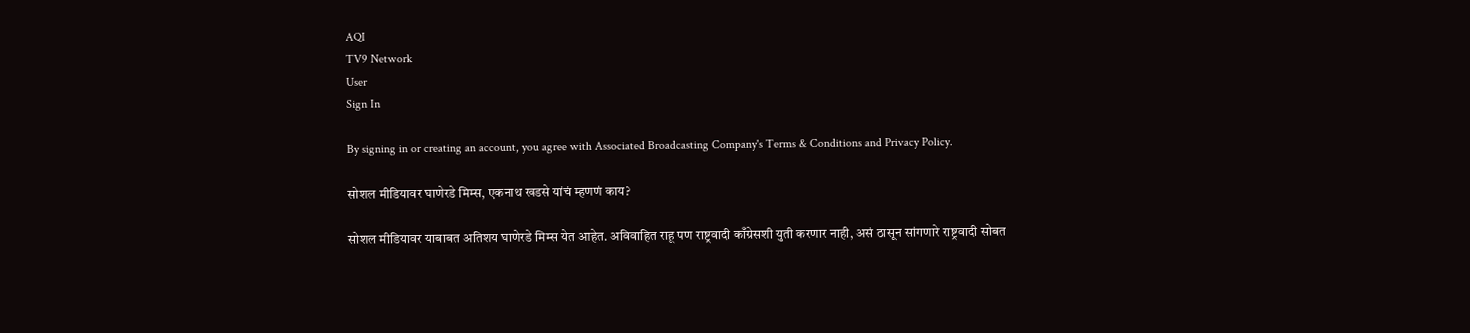AQI
TV9 Network
User
Sign In

By signing in or creating an account, you agree with Associated Broadcasting Company's Terms & Conditions and Privacy Policy.

सोशल मीडियावर घाणेरडे मिम्स, एकनाथ खडसे यांचं म्हणणं काय?

सोशल मीडियावर याबाबत अतिशय घाणेरडे मिम्स येत आहेत. अविवाहित राहू पण राष्ट्रवादी काँग्रेसशी युती करणार नाही, असं ठासून सांगणारे राष्ट्रवादी सोबत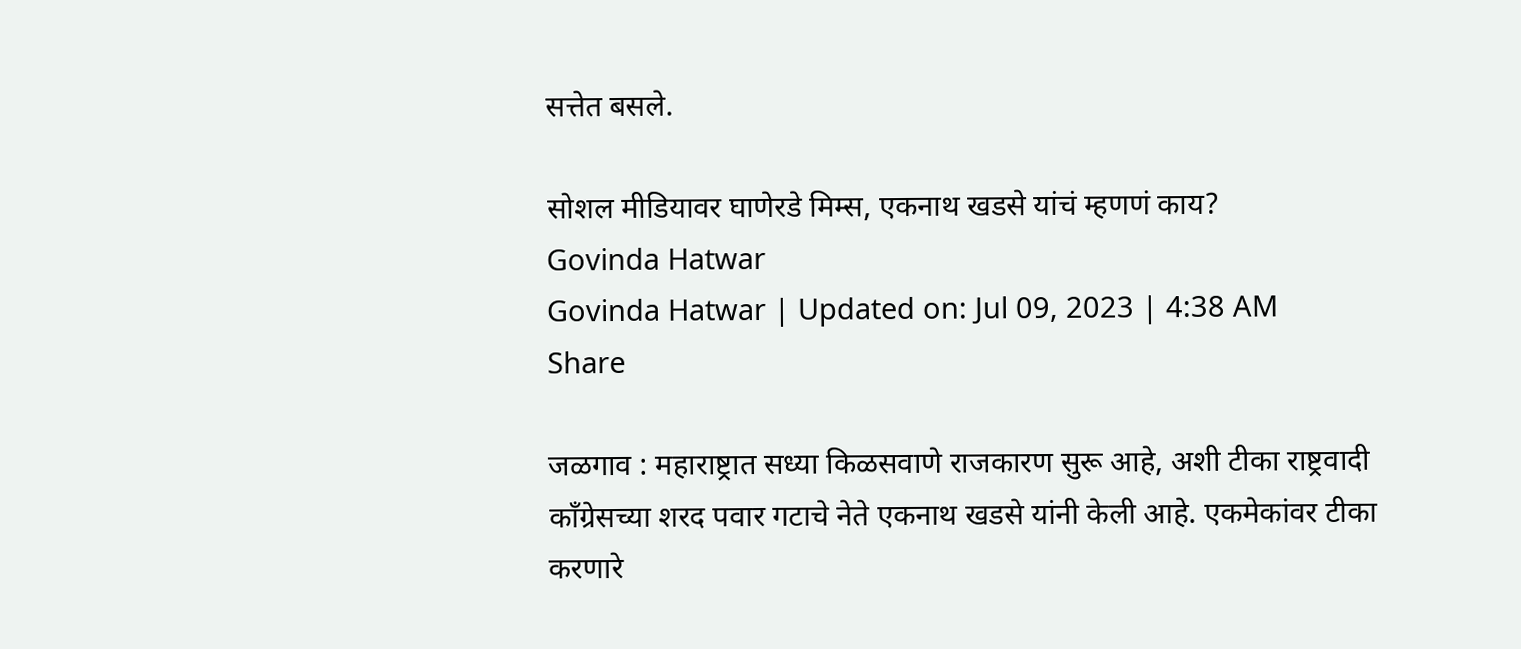सत्तेत बसले.

सोशल मीडियावर घाणेरडे मिम्स, एकनाथ खडसे यांचं म्हणणं काय?
Govinda Hatwar
Govinda Hatwar | Updated on: Jul 09, 2023 | 4:38 AM
Share

जळगाव : महाराष्ट्रात सध्या किळसवाणे राजकारण सुरू आहे, अशी टीका राष्ट्रवादी काँग्रेसच्या शरद पवार गटाचे नेते एकनाथ खडसे यांनी केली आहे. एकमेकांवर टीका करणारे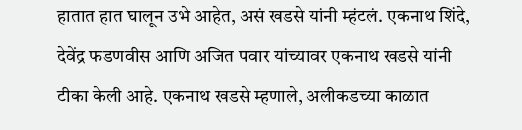हातात हात घालून उभे आहेत, असं खडसे यांनी म्हंटलं. एकनाथ शिंदे, देवेंद्र फडणवीस आणि अजित पवार यांच्यावर एकनाथ खडसे यांनी टीका केली आहे. एकनाथ खडसे म्हणाले, अलीकडच्या काळात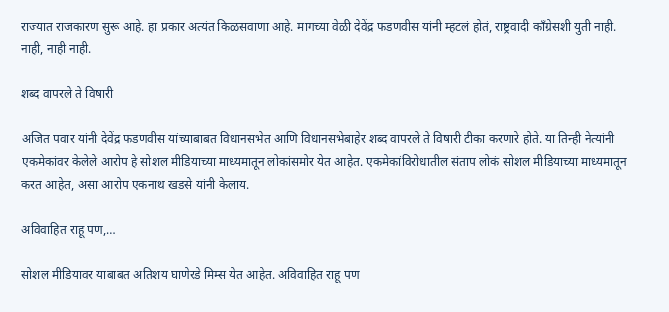राज्यात राजकारण सुरू आहे. हा प्रकार अत्यंत किळसवाणा आहे. मागच्या वेळी देवेंद्र फडणवीस यांनी म्हटलं होतं, राष्ट्रवादी काँग्रेसशी युती नाही. नाही, नाही नाही.

शब्द वापरले ते विषारी

अजित पवार यांनी देवेंद्र फडणवीस यांच्याबाबत विधानसभेत आणि विधानसभेबाहेर शब्द वापरले ते विषारी टीका करणारे होते. या तिन्ही नेत्यांनी एकमेकांवर केलेले आरोप हे सोशल मीडियाच्या माध्यमातून लोकांसमोर येत आहेत. एकमेकांविरोधातील संताप लोकं सोशल मीडियाच्या माध्यमातून करत आहेत, असा आरोप एकनाथ खडसे यांनी केलाय.

अविवाहित राहू पण,…

सोशल मीडियावर याबाबत अतिशय घाणेरडे मिम्स येत आहेत. अविवाहित राहू पण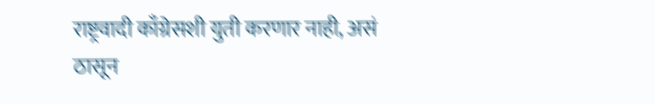राष्ट्रवादी काँग्रेसशी युती करणार नाही, असं ठासून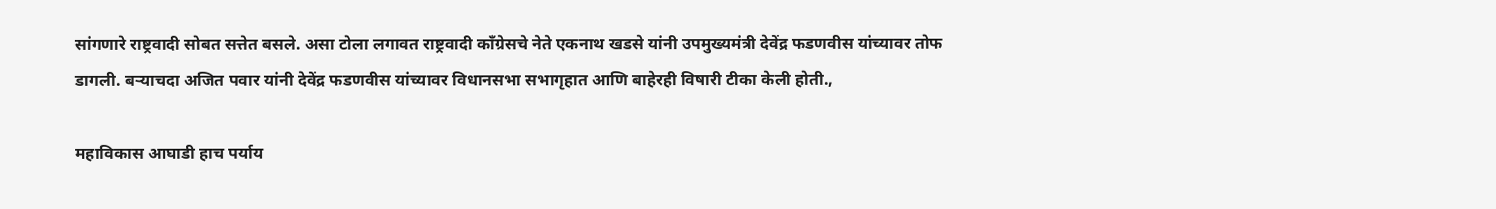सांगणारे राष्ट्रवादी सोबत सत्तेत बसले. असा टोला लगावत राष्ट्रवादी काँग्रेसचे नेते एकनाथ खडसे यांनी उपमुख्यमंत्री देवेंद्र फडणवीस यांच्यावर तोफ डागली. बऱ्याचदा अजित पवार यांनी देवेंद्र फडणवीस यांच्यावर विधानसभा सभागृहात आणि बाहेरही विषारी टीका केली होती.,

महाविकास आघाडी हाच पर्याय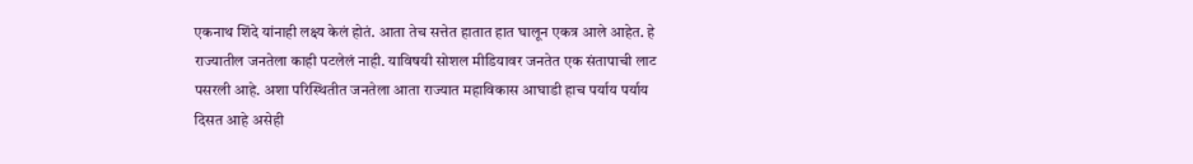एकनाथ शिंदे यांनाही लक्ष्य केलं होतं. आता तेच सत्तेत हातात हात घालून एकत्र आले आहेत. हे राज्यातील जनतेला काही पटलेलं नाही. याविषयी सोशल मीडियावर जनतेत एक संतापाची लाट पसरली आहे. अशा परिस्थितीत जनतेला आता राज्यात महाविकास आघाडी हाच पर्याय पर्याय दिसत आहे असेही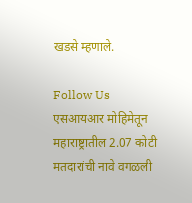खडसे म्हणाले.

Follow Us
एसआयआर मोहिमेतून महाराष्ट्रातील 2.07 कोटी मतदारांची नावे वगळली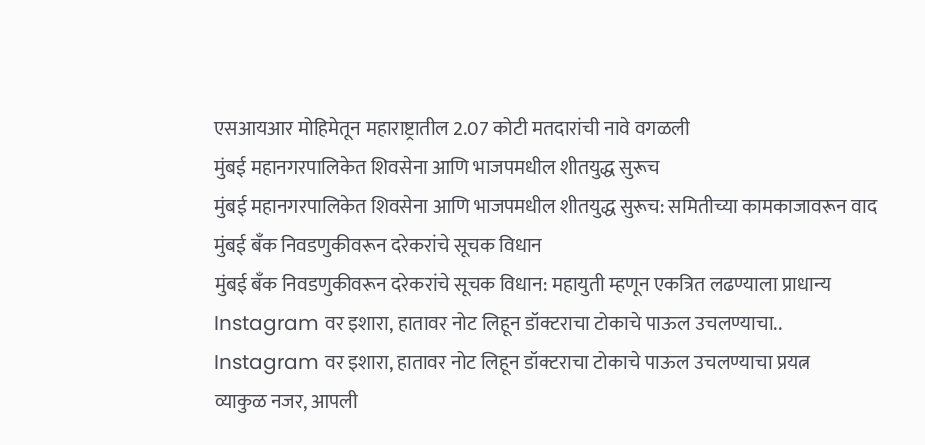एसआयआर मोहिमेतून महाराष्ट्रातील 2.07 कोटी मतदारांची नावे वगळली
मुंबई महानगरपालिकेत शिवसेना आणि भाजपमधील शीतयुद्ध सुरूच
मुंबई महानगरपालिकेत शिवसेना आणि भाजपमधील शीतयुद्ध सुरूच: समितीच्या कामकाजावरून वाद
मुंबई बँक निवडणुकीवरून दरेकरांचे सूचक विधान
मुंबई बँक निवडणुकीवरून दरेकरांचे सूचक विधान: महायुती म्हणून एकत्रित लढण्याला प्राधान्य
Instagram वर इशारा, हातावर नोट लिहून डॉक्टराचा टोकाचे पाऊल उचलण्याचा..
Instagram वर इशारा, हातावर नोट लिहून डॉक्टराचा टोकाचे पाऊल उचलण्याचा प्रयत्न
व्याकुळ नजर, आपली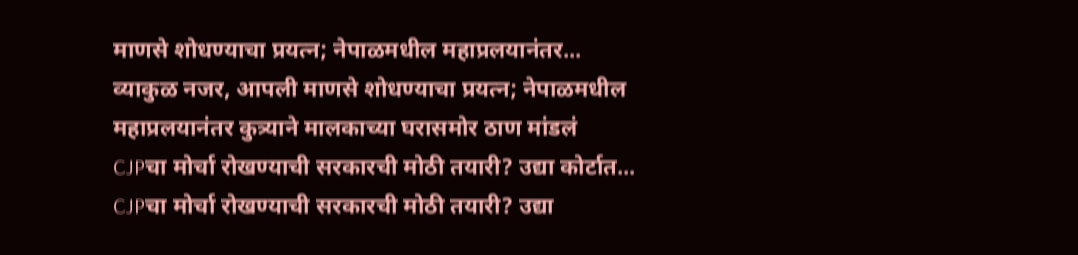माणसे शोधण्याचा प्रयत्न; नेपाळमधील महाप्रलयानंतर...
व्याकुळ नजर, आपली माणसे शोधण्याचा प्रयत्न; नेपाळमधील महाप्रलयानंतर कुत्र्याने मालकाच्या घरासमोर ठाण मांडलं
CJPचा मोर्चा रोखण्याची सरकारची मोठी तयारी? उद्या कोर्टात...
CJPचा मोर्चा रोखण्याची सरकारची मोठी तयारी? उद्या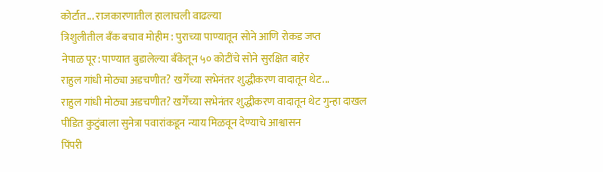कोर्टात... राजकारणातील हालाचली वाढल्या
त्रिशुलीतील बँक बचाव मोहीम: पुराच्या पाण्यातून सोने आणि रोकड जप्त
नेपाळ पूर: पाण्यात बुडालेल्या बँकेतून ५० कोटींचे सोने सुरक्षित बाहेर
राहुल गांधी मोठ्या अडचणीत? खर्गेंच्या सभेनंतर शुद्धीकरण वादातून थेट...
राहुल गांधी मोठ्या अडचणीत? खर्गेंच्या सभेनंतर शुद्धीकरण वादातून थेट गुन्हा दाखल
पीडित कुटुंबाला सुनेत्रा पवारांकडून न्याय मिळवून देण्याचे आश्वासन
पिंपरी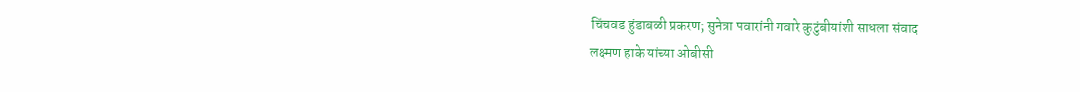चिंचवड हुंडाबळी प्रकरण; सुनेत्रा पवारांनी गवारे कुटुंबीयांशी साधला संवाद
लक्ष्मण हाके यांच्या ओबीसी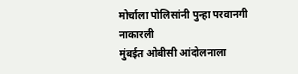मोर्चाला पोलिसांनी पुन्हा परवानगी नाकारली
मुंबईत ओबीसी आंदोलनाला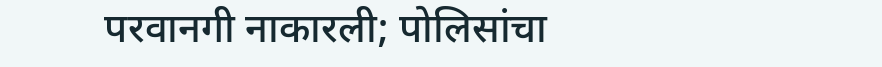परवानगी नाकारली; पोलिसांचा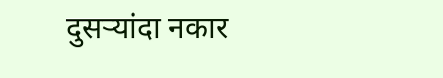दुसऱ्यांदा नकार